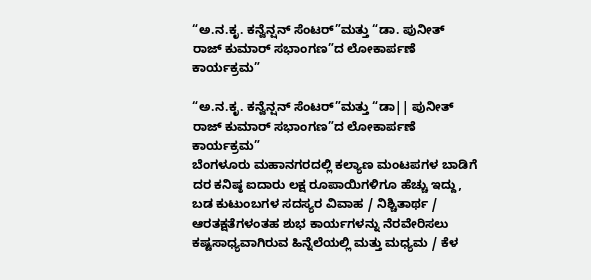“ಅ.ನ.ಕೃ. ಕನ್ವೆನ್ಷನ್ ಸೆಂಟರ್”ಮತ್ತು “ಡಾ. ಪುನೀತ್ ರಾಜ್ ಕುಮಾರ್ ಸಭಾಂಗಣ”ದ ಲೋಕಾರ್ಪಣೆ ಕಾರ್ಯಕ್ರಮ”

“ಅ.ನ.ಕೃ. ಕನ್ವೆನ್ಷನ್ ಸೆಂಟರ್”ಮತ್ತು “ಡಾ|| ಪುನೀತ್ ರಾಜ್ ಕುಮಾರ್ ಸಭಾಂಗಣ”ದ ಲೋಕಾರ್ಪಣೆ ಕಾರ್ಯಕ್ರಮ”
ಬೆಂಗಳೂರು ಮಹಾನಗರದಲ್ಲಿ ಕಲ್ಯಾಣ ಮಂಟಪಗಳ ಬಾಡಿಗೆ ದರ ಕನಿಷ್ಠ ಐದಾರು ಲಕ್ಷ ರೂಪಾಯಿಗಳಿಗೂ ಹೆಚ್ಚು ಇದ್ದು, ಬಡ ಕುಟುಂಬಗಳ ಸದಸ್ಯರ ವಿವಾಹ / ನಿಶ್ಚಿತಾರ್ಥ / ಆರತಕ್ಷತೆಗಳಂತಹ ಶುಭ ಕಾರ್ಯಗಳನ್ನು ನೆರವೇರಿಸಲು ಕಷ್ಟಸಾಧ್ಯವಾಗಿರುವ ಹಿನ್ನೆಲೆಯಲ್ಲಿ ಮತ್ತು ಮಧ್ಯಮ / ಕೆಳ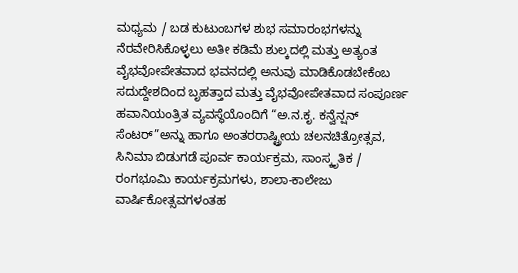ಮಧ್ಯಮ / ಬಡ ಕುಟುಂಬಗಳ ಶುಭ ಸಮಾರಂಭಗಳನ್ನು ನೆರವೇರಿಸಿಕೊಳ್ಳಲು ಅತೀ ಕಡಿಮೆ ಶುಲ್ಕದಲ್ಲಿ ಮತ್ತು ಅತ್ಯಂತ ವೈಭವೋಪೇತವಾದ ಭವನದಲ್ಲಿ ಅನುವು ಮಾಡಿಕೊಡಬೇಕೆಂಬ ಸದುದ್ದೇಶದಿಂದ ಬೃಹತ್ತಾದ ಮತ್ತು ವೈಭವೋಪೇತವಾದ ಸಂಪೂರ್ಣ ಹವಾನಿಯಂತ್ರಿತ ವ್ಯವಸ್ಥೆಯೊಂದಿಗೆ “ಅ.ನ.ಕೃ. ಕನ್ವೆನ್ಷನ್ ಸೆಂಟರ್”ಅನ್ನು ಹಾಗೂ ಅಂತರರಾಷ್ಟ್ರೀಯ ಚಲನಚಿತ್ರೋತ್ಸವ, ಸಿನಿಮಾ ಬಿಡುಗಡೆ ಪೂರ್ವ ಕಾರ್ಯಕ್ರಮ, ಸಾಂಸ್ಕೃತಿಕ / ರಂಗಭೂಮಿ ಕಾರ್ಯಕ್ರಮಗಳು, ಶಾಲಾ-ಕಾಲೇಜು ವಾರ್ಷಿಕೋತ್ಸವಗಳಂತಹ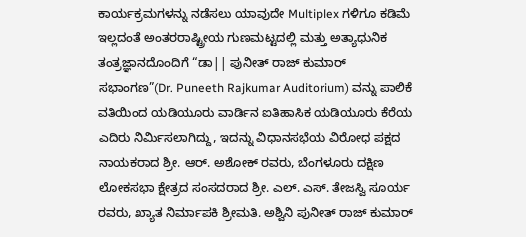ಕಾರ್ಯಕ್ರಮಗಳನ್ನು ನಡೆಸಲು ಯಾವುದೇ Multiplex ಗಳಿಗೂ ಕಡಿಮೆ ಇಲ್ಲದಂತೆ ಅಂತರರಾಷ್ಟ್ರೀಯ ಗುಣಮಟ್ಟದಲ್ಲಿ ಮತ್ತು ಅತ್ಯಾಧುನಿಕ ತಂತ್ರಜ್ಞಾನದೊಂದಿಗೆ “ಡಾ|| ಪುನೀತ್ ರಾಜ್ ಕುಮಾರ್ ಸಭಾಂಗಣ”(Dr. Puneeth Rajkumar Auditorium) ವನ್ನು ಪಾಲಿಕೆ ವತಿಯಿಂದ ಯಡಿಯೂರು ವಾರ್ಡಿನ ಐತಿಹಾಸಿಕ ಯಡಿಯೂರು ಕೆರೆಯ ಎದಿರು ನಿರ್ಮಿಸಲಾಗಿದ್ದು, ಇದನ್ನು ವಿಧಾನಸಭೆಯ ವಿರೋಧ ಪಕ್ಷದ ನಾಯಕರಾದ ಶ್ರೀ. ಆರ್. ಅಶೋಕ್ ರವರು, ಬೆಂಗಳೂರು ದಕ್ಷಿಣ ಲೋಕಸಭಾ ಕ್ಷೇತ್ರದ ಸಂಸದರಾದ ಶ್ರೀ. ಎಲ್. ಎಸ್. ತೇಜಸ್ವಿ ಸೂರ್ಯ ರವರು, ಖ್ಯಾತ ನಿರ್ಮಾಪಕಿ ಶ್ರೀಮತಿ. ಅಶ್ವಿನಿ ಪುನೀತ್ ರಾಜ್ ಕುಮಾರ್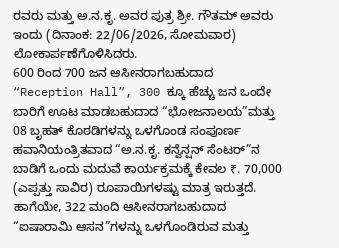ರವರು ಮತ್ತು ಅ.ನ.ಕೃ. ಅವರ ಪುತ್ರ ಶ್ರೀ. ಗೌತಮ್ ಅವರು ಇಂದು (ದಿನಾಂಕ: 22/06/2026, ಸೋಮವಾರ) ಲೋಕಾರ್ಪಣೆಗೊಳಿಸಿದರು.
600 ರಿಂದ 700 ಜನ ಆಸೀನರಾಗಬಹುದಾದ “Reception Hall”, 300 ಕ್ಕೂ ಹೆಚ್ಚು ಜನ ಒಂದೇ ಬಾರಿಗೆ ಊಟ ಮಾಡಬಹುದಾದ “ಭೋಜನಾಲಯ”ಮತ್ತು 08 ಬೃಹತ್ ಕೊಠಡಿಗಳನ್ನು ಒಳಗೊಂಡ ಸಂಪೂರ್ಣ ಹವಾನಿಯಂತ್ರಿತವಾದ “ಅ.ನ.ಕೃ. ಕನ್ವೆನ್ಷನ್ ಸೆಂಟರ್”ನ ಬಾಡಿಗೆ ಒಂದು ಮದುವೆ ಕಾರ್ಯಕ್ರಮಕ್ಕೆ ಕೇವಲ ₹. 70,000 (ಎಪ್ಪತ್ತು ಸಾವಿರ) ರೂಪಾಯಿಗಳಷ್ಟು ಮಾತ್ರ ಇರುತ್ತದೆ.
ಹಾಗೆಯೇ, 322 ಮಂದಿ ಆಸೀನರಾಗಬಹುದಾದ “ಐಷಾರಾಮಿ ಆಸನ”ಗಳನ್ನು ಒಳಗೊಂಡಿರುವ ಮತ್ತು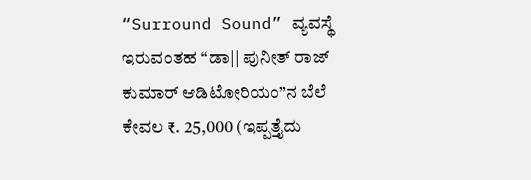“Surround Sound” ವ್ಯವಸ್ಥೆ ಇರುವಂತಹ “ಡಾ|| ಪುನೀತ್ ರಾಜ್ ಕುಮಾರ್ ಆಡಿಟೋರಿಯಂ”ನ ಬೆಲೆ ಕೇವಲ ₹. 25,000 (ಇಪ್ಪತ್ತೈದು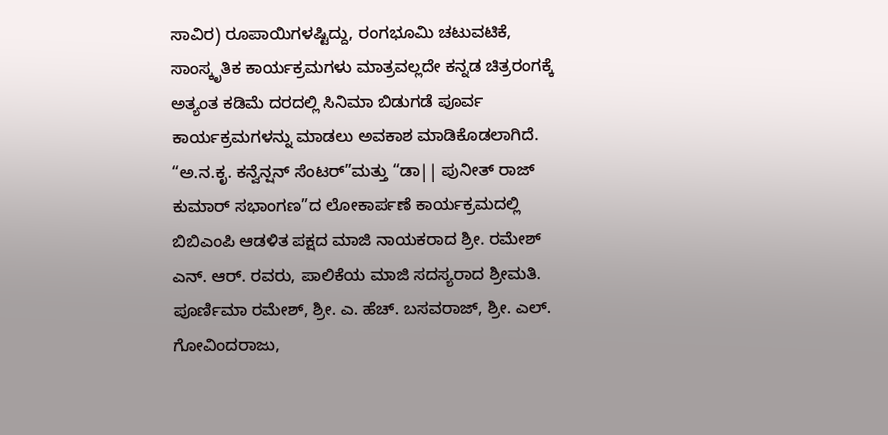ಸಾವಿರ) ರೂಪಾಯಿಗಳಷ್ಟಿದ್ದು, ರಂಗಭೂಮಿ ಚಟುವಟಿಕೆ, ಸಾಂಸ್ಕೃತಿಕ ಕಾರ್ಯಕ್ರಮಗಳು ಮಾತ್ರವಲ್ಲದೇ ಕನ್ನಡ ಚಿತ್ರರಂಗಕ್ಕೆ ಅತ್ಯಂತ ಕಡಿಮೆ ದರದಲ್ಲಿ ಸಿನಿಮಾ ಬಿಡುಗಡೆ ಪೂರ್ವ ಕಾರ್ಯಕ್ರಮಗಳನ್ನು ಮಾಡಲು ಅವಕಾಶ ಮಾಡಿಕೊಡಲಾಗಿದೆ.
“ಅ.ನ.ಕೃ. ಕನ್ವೆನ್ಷನ್ ಸೆಂಟರ್”ಮತ್ತು “ಡಾ|| ಪುನೀತ್ ರಾಜ್ ಕುಮಾರ್ ಸಭಾಂಗಣ”ದ ಲೋಕಾರ್ಪಣೆ ಕಾರ್ಯಕ್ರಮದಲ್ಲಿ ಬಿಬಿಎಂಪಿ ಆಡಳಿತ ಪಕ್ಷದ ಮಾಜಿ ನಾಯಕರಾದ ಶ್ರೀ. ರಮೇಶ್ ಎನ್. ಆರ್. ರವರು, ಪಾಲಿಕೆಯ ಮಾಜಿ ಸದಸ್ಯರಾದ ಶ್ರೀಮತಿ. ಪೂರ್ಣಿಮಾ ರಮೇಶ್, ಶ್ರೀ. ಎ. ಹೆಚ್. ಬಸವರಾಜ್, ಶ್ರೀ. ಎಲ್. ಗೋವಿಂದರಾಜು,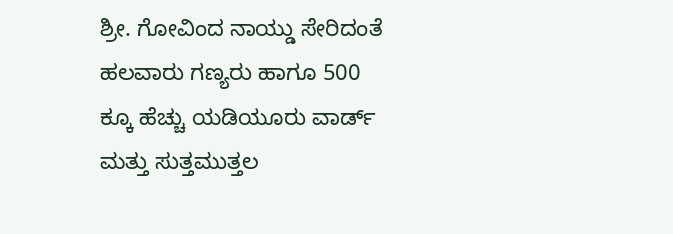ಶ್ರೀ. ಗೋವಿಂದ ನಾಯ್ಡು ಸೇರಿದಂತೆ ಹಲವಾರು ಗಣ್ಯರು ಹಾಗೂ 500 ಕ್ಕೂ ಹೆಚ್ಚು ಯಡಿಯೂರು ವಾರ್ಡ್ ಮತ್ತು ಸುತ್ತಮುತ್ತಲ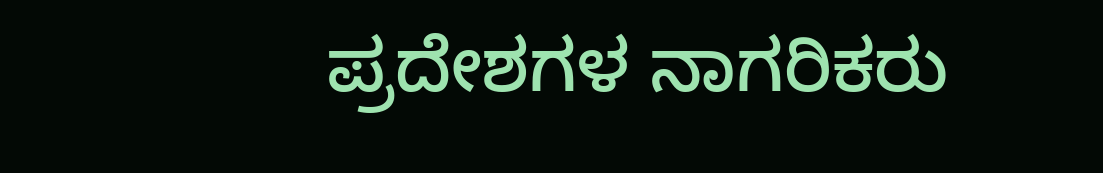ಪ್ರದೇಶಗಳ ನಾಗರಿಕರು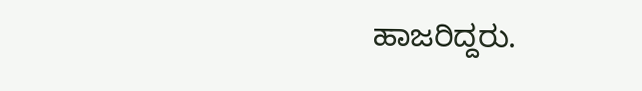ಹಾಜರಿದ್ದರು.